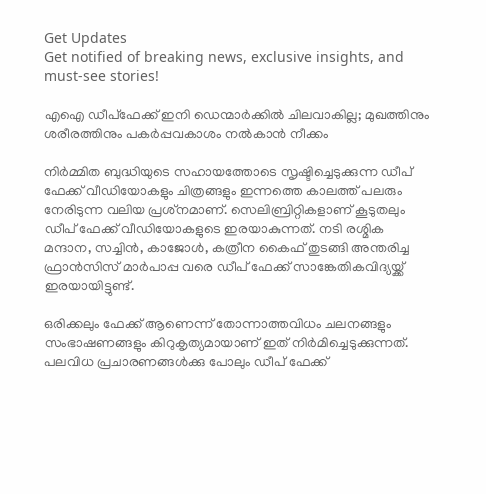Get Updates
Get notified of breaking news, exclusive insights, and must-see stories!

എഐ ഡീപ്‌ഫേക്ക് ഇനി ഡെന്മാര്‍ക്കില്‍ ചിലവാകില്ല; മുഖത്തിനും ശരീരത്തിനും പകര്‍പ്പവകാശം നല്‍കാന്‍ നീക്കം

നിര്‍മ്മിത ബുദ്ധിയുടെ സഹായത്തോടെ സൃഷ്ടിച്ചെടുക്കുന്ന ഡീപ് ഫേക്ക് വീഡിയോകളും ചിത്രങ്ങളും ഇന്നത്തെ കാലത്ത് പലരും നേരിടുന്ന വലിയ പ്രശ്‌നമാണ്. സെലിബ്രിറ്റികളാണ് കൂടുതലും ഡീപ് ഫേക്ക് വീഡിയോകളുടെ ഇരയാകുന്നത്. നടി രശ്മിക മന്ദാന, സച്ചിന്‍, കാജോള്‍, കത്രീന കൈഫ് തുടങ്ങി അന്തരിച്ച ഫ്രാന്‍സിസ് മാര്‍പാപ്പ വരെ ഡീപ് ഫേക്ക് സാങ്കേതികവിദ്യയ്ക്ക് ഇരയായിട്ടുണ്ട്.

ഒരിക്കലും ഫേക്ക് ആണെന്ന് തോന്നാത്തവിധം ചലനങ്ങളും സംഭാഷണങ്ങളും കിറുകൃത്യമായാണ് ഇത് നിര്‍മിച്ചെടുക്കുന്നത്. പലവിധ പ്രചാരണങ്ങള്‍ക്കു പോലും ഡീപ് ഫേക്ക്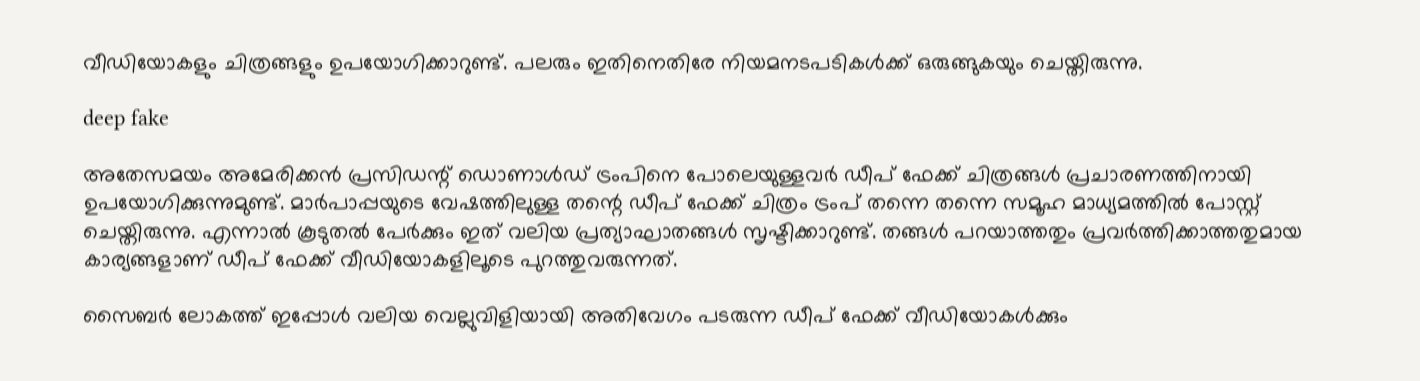വീഡിയോകളും ചിത്രങ്ങളും ഉപയോഗിക്കാറുണ്ട്. പലരും ഇതിനെതിരേ നിയമനടപടികള്‍ക്ക് ഒരുങ്ങുകയും ചെയ്തിരുന്നു.

deep fake

അതേസമയം അമേരിക്കന്‍ പ്രസിഡന്റ് ഡൊണാള്‍ഡ് ട്രംപിനെ പോലെയുള്ളവര്‍ ഡീപ് ഫേക്ക് ചിത്രങ്ങള്‍ പ്രചാരണത്തിനായി ഉപയോഗിക്കുന്നുമുണ്ട്. മാര്‍പാപ്പയുടെ വേഷത്തിലുള്ള തന്റെ ഡീപ് ഫേക്ക് ചിത്രം ട്രംപ് തന്നെ തന്നെ സമൂഹ മാധ്യമത്തില്‍ പോസ്റ്റ് ചെയ്തിരുന്നു. എന്നാല്‍ കൂടുതല്‍ പേര്‍ക്കും ഇത് വലിയ പ്രത്യാഘാതങ്ങള്‍ സൃഷ്ടിക്കാറുണ്ട്. തങ്ങള്‍ പറയാത്തതും പ്രവര്‍ത്തിക്കാത്തതുമായ കാര്യങ്ങളാണ് ഡീപ് ഫേക്ക് വീഡിയോകളിലൂടെ പുറത്തുവരുന്നത്.

സൈബര്‍ ലോകത്ത് ഇപ്പോള്‍ വലിയ വെല്ലുവിളിയായി അതിവേഗം പടരുന്ന ഡീപ് ഫേക്ക് വീഡിയോകള്‍ക്കും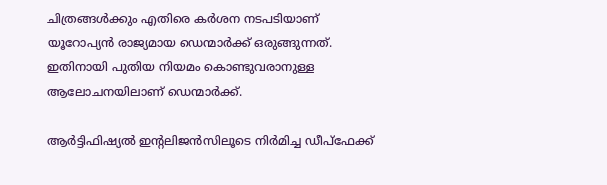ചിത്രങ്ങള്‍ക്കും എതിരെ കര്‍ശന നടപടിയാണ് യൂറോപ്യന്‍ രാജ്യമായ ഡെന്മാര്‍ക്ക് ഒരുങ്ങുന്നത്. ഇതിനായി പുതിയ നിയമം കൊണ്ടുവരാനുള്ള ആലോചനയിലാണ് ഡെന്മാര്‍ക്ക്.

ആര്‍ട്ടിഫിഷ്യല്‍ ഇന്റലിജന്‍സിലൂടെ നിര്‍മിച്ച ഡീപ്‌ഫേക്ക്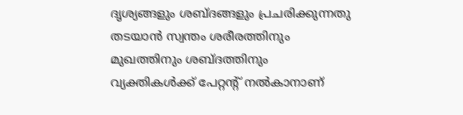ദൃശ്യങ്ങളും ശബ്ദങ്ങളും പ്രചരിക്കുന്നതു തടയാന്‍ സ്വന്തം ശരീരത്തിനും മുഖത്തിനും ശബ്ദത്തിനും വ്യക്തികള്‍ക്ക് പേറ്റന്റ് നല്‍കാനാണ്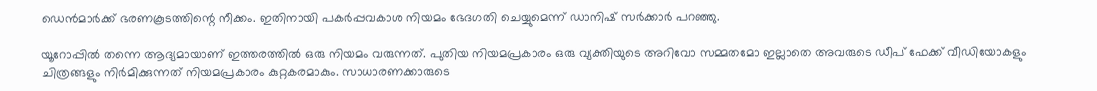ഡെന്‍മാര്‍ക്ക് ഭരണകൂടത്തിന്റെ നീക്കം. ഇതിനായി പകര്‍പ്പവകാശ നിയമം ഭേദഗതി ചെയ്യുമെന്ന് ഡാനിഷ് സര്‍ക്കാര്‍ പറഞ്ഞു.

യൂറോപ്പില്‍ തന്നെ ആദ്യമായാണ് ഇത്തരത്തില്‍ ഒരു നിയമം വരുന്നത്. പുതിയ നിയമപ്രകാരം ഒരു വ്യക്തിയുടെ അറിവോ സമ്മതമോ ഇല്ലാതെ അവരുടെ ഡീപ് ഫേക്ക് വീഡിയോകളും ചിത്രങ്ങളും നിര്‍മിക്കുന്നത് നിയമപ്രകാരം കുറ്റകരമാകും. സാധാരണക്കാരുടെ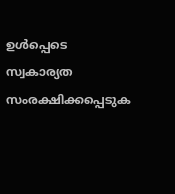ഉള്‍പ്പെടെ സ്വകാര്യത സംരക്ഷിക്കപ്പെടുക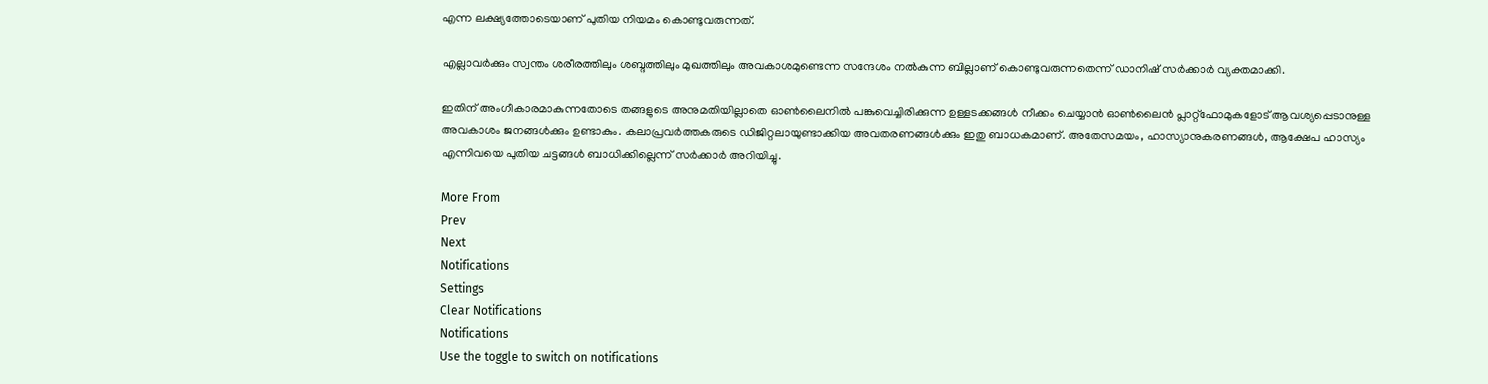എന്ന ലക്ഷ്യത്തോടെയാണ് പുതിയ നിയമം കൊണ്ടുവരുന്നത്.

എല്ലാവര്‍ക്കും സ്വന്തം ശരീരത്തിലും ശബ്ദത്തിലും മുഖത്തിലും അവകാശമുണ്ടെന്ന സന്ദേശം നല്‍കുന്ന ബില്ലാണ് കൊണ്ടുവരുന്നതെന്ന് ഡാനിഷ് സര്‍ക്കാര്‍ വ്യക്തമാക്കി.

ഇതിന് അംഗീകാരമാകുന്നതോടെ തങ്ങളുടെ അനുമതിയില്ലാതെ ഓണ്‍ലൈനില്‍ പങ്കുവെച്ചിരിക്കുന്ന ഉള്ളടക്കങ്ങള്‍ നീക്കം ചെയ്യാന്‍ ഓണ്‍ലൈന്‍ പ്ലാറ്റ്‌ഫോമുകളോട് ആവശ്യപ്പെടാനുള്ള അവകാശം ജനങ്ങള്‍ക്കും ഉണ്ടാകും. കലാപ്രവര്‍ത്തകരുടെ ഡിജിറ്റലായുണ്ടാക്കിയ അവതരണങ്ങള്‍ക്കും ഇതു ബാധകമാണ്. അതേസമയം, ഹാസ്യാനുകരണങ്ങള്‍, ആക്ഷേപ ഹാസ്യം എന്നിവയെ പുതിയ ചട്ടങ്ങള്‍ ബാധിക്കില്ലെന്ന് സര്‍ക്കാര്‍ അറിയിച്ചു.

More From
Prev
Next
Notifications
Settings
Clear Notifications
Notifications
Use the toggle to switch on notifications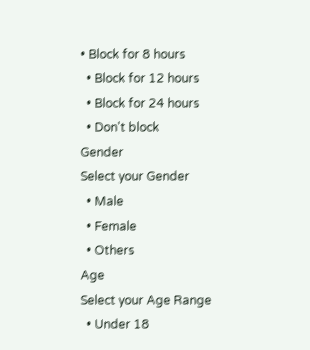• Block for 8 hours
  • Block for 12 hours
  • Block for 24 hours
  • Don't block
Gender
Select your Gender
  • Male
  • Female
  • Others
Age
Select your Age Range
  • Under 18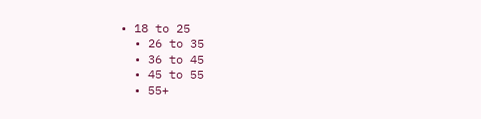• 18 to 25
  • 26 to 35
  • 36 to 45
  • 45 to 55
  • 55+